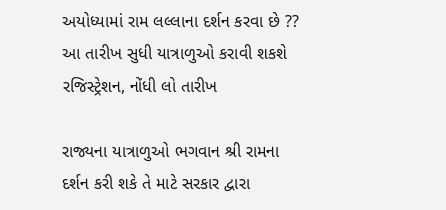અયોધ્યામાં રામ લલ્લાના દર્શન કરવા છે ?? આ તારીખ સુધી યાત્રાળુઓ કરાવી શકશે રજિસ્ટ્રેશન, નોંધી લો તારીખ

રાજ્યના યાત્રાળુઓ ભગવાન શ્રી રામના દર્શન કરી શકે તે માટે સરકાર દ્વારા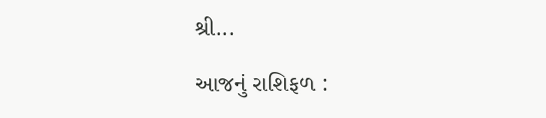શ્રી...

આજનું રાશિફળ :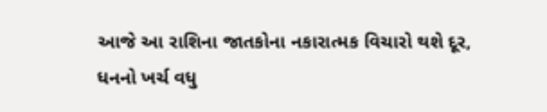આજે આ રાશિના જાતકોના નકારાત્મક વિચારો થશે દૂર, ધનનો ખર્ચ વધુ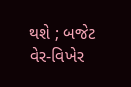થશે ; બજેટ વેર-વિખેર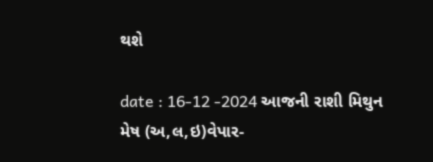થશે

date : 16-12 -2024 આજની રાશી મિથુન મેષ (અ,લ,ઇ)વેપાર-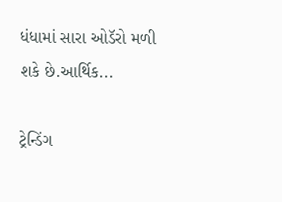ધંધામાં સારા ઓડૅરો મળી શકે છે.આર્થિક...

ટ્રેન્ડિંગ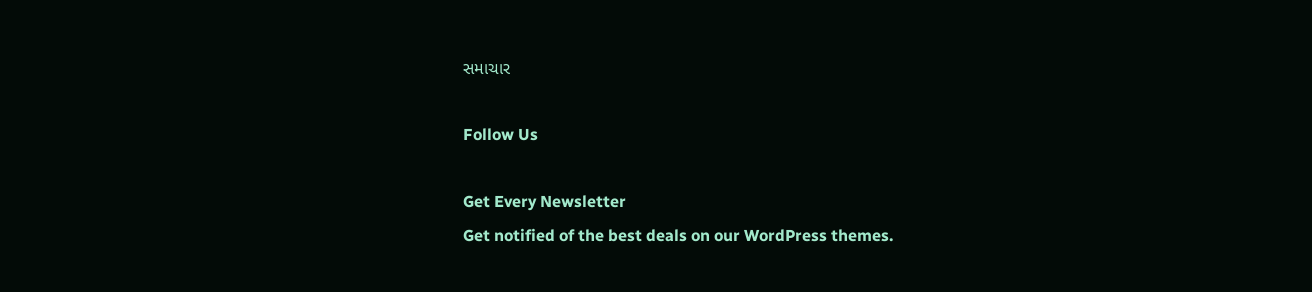સમાચાર

Follow Us

Get Every Newsletter
Get notified of the best deals on our WordPress themes.